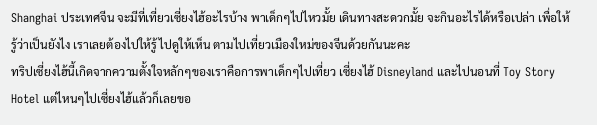Shanghai ประเทศจีน จะมีที่เที่ยวเซี่ยงไฮ้อะไรบ้าง พาเด็กๆไปไหวมั้ย เดินทางสะดวกมั้ย จะกินอะไรได้หรือเปล่า เพื่อให้รู้ว่าเป็นยังไง เราเลยต้องไปให้รู้ ไปดูให้เห็น ตามไปเที่ยวเมืองใหม่ของจีนด้วยกันนะคะ
ทริปเซี่ยงไฮ้นี้เกิดจากความตั้งใจหลักๆของเราคือการพาเด็กๆไปเที่ยว เซี่ยงไฮ้ Disneyland และไปนอนที่ Toy Story Hotel แต่ไหนๆไปเซี่ยงไฮ้แล้วก็เลยขอ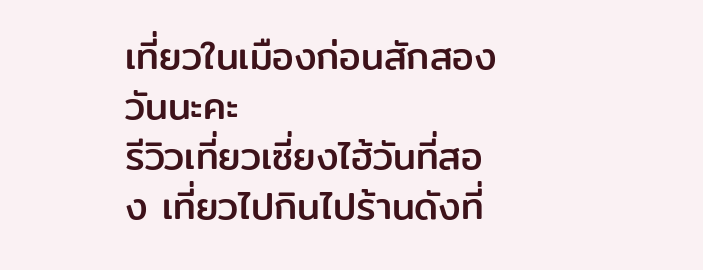เที่ยวในเมืองก่อนสักสองวันนะคะ
รีวิวเที่ยวเซี่ยงไฮ้วันที่สอง เที่ยวไปกินไปร้านดังที่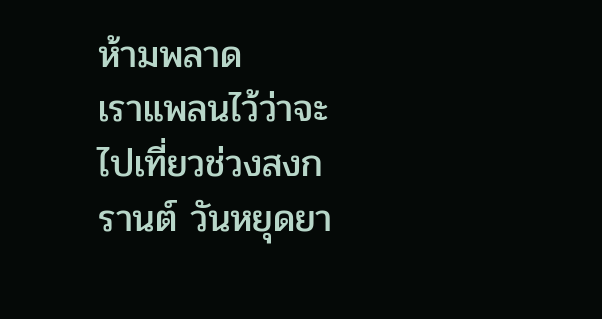ห้ามพลาด
เราแพลนไว้ว่าจะไปเที่ยวช่วงสงกรานต์ วันหยุดยา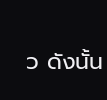ว ดังนั้น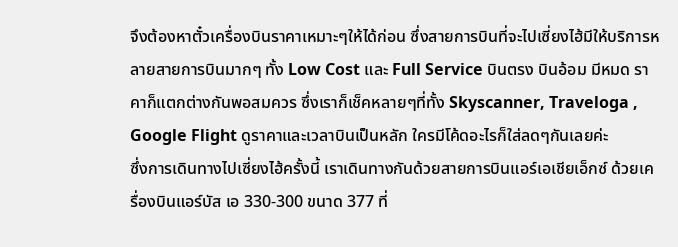จึงต้องหาตั๋วเครื่องบินราคาเหมาะๆให้ได้ก่อน ซึ่งสายการบินที่จะไปเซี่ยงไฮ้มีให้บริการหลายสายการบินมากๆ ทั้ง Low Cost และ Full Service บินตรง บินอ้อม มีหมด ราคาก็แตกต่างกันพอสมควร ซึ่งเราก็เช็คหลายๆที่ทั้ง Skyscanner, Traveloga , Google Flight ดูราคาและเวลาบินเป็นหลัก ใครมีโค้ดอะไรก็ใส่ลดๆกันเลยค่ะ
ซึ่งการเดินทางไปเซี่ยงไฮ้ครั้งนี้ เราเดินทางกันด้วยสายการบินแอร์เอเชียเอ็กซ์ ด้วยเครื่องบินแอร์บัส เอ 330-300 ขนาด 377 ที่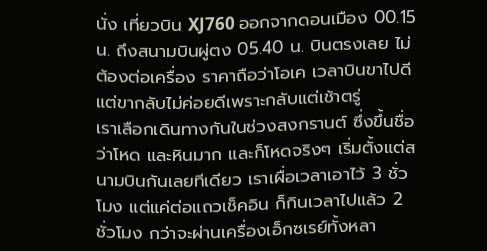นั่ง เที่ยวบิน XJ760 ออกจากดอนเมือง 00.15 น. ถึงสนามบินผู่ตง 05.40 น. บินตรงเลย ไม่ต้องต่อเครื่อง ราคาถือว่าโอเค เวลาบินขาไปดีแต่ขากลับไม่ค่อยดีเพราะกลับแต่เช้าตรู่
เราเลือกเดินทางกันในช่วงสงกรานต์ ซึ่งขึ้นชื่อว่าโหด และหินมาก และก็โหดจริงๆ เริ่มตั้งแต่สนามบินกันเลยทีเดียว เราเผื่อเวลาเอาไว้ 3 ชั่วโมง แต่แค่ต่อแถวเช็คอิน ก็กินเวลาไปแล้ว 2 ชั่วโมง กว่าจะผ่านเครื่องเอ็กซเรย์ทั้งหลา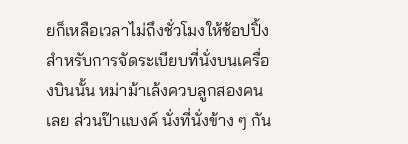ยก็เหลือเวลาไม่ถึงชั่วโมงให้ช้อปปิ้ง
สำหรับการจัดระเบียบที่นั่งบนเครื่องบินนั้น หม่าม้าเล้งควบลูกสองคนเลย ส่วนป๊าแบงค์ นั่งที่นั่งข้าง ๆ กัน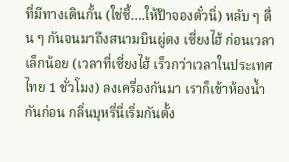ที่มีทางเดินกั้น (ใช่ซี้….ให้ป๊าจองตั๋วนิ่) หลับ ๆ ตื่น ๆ กันจนมาถึงสนามบินผู่ตง เซี่ยงไฮ้ ก่อนเวลาเล็กน้อย (เวลาที่เซี่ยงไฮ้ เร็วกว่าเวลาในประเทศไทย 1 ชั่วโมง) ลงเครื่องกันมา เราก็เข้าห้องน้ำกันก่อน กลิ่นบุหรี่นี่เริ่มกันตั้ง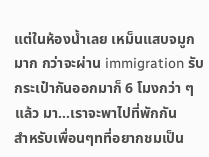แต่ในห้องน้ำเลย เหม็นแสบจมูกมาก กว่าจะผ่าน immigration รับกระเป๋ากันออกมาก็ 6 โมงกว่า ๆ แล้ว มา…เราจะพาไปที่พักกัน
สำหรับเพื่อนๆทที่อยากชมเป็น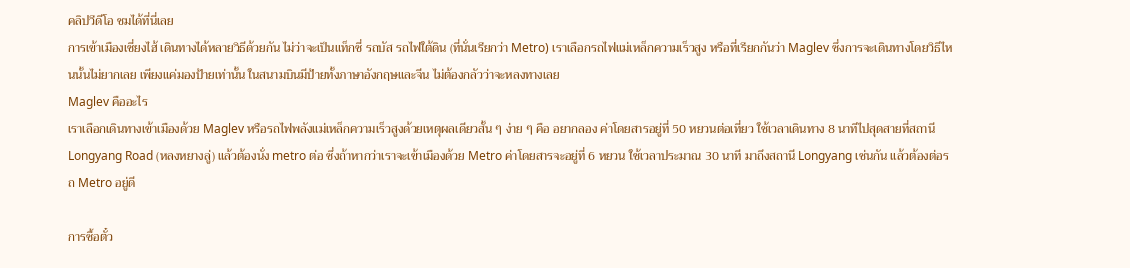คลิปวีดีโอ ชมได้ที่นี่เลย
การเข้าเมืองเซี่ยงไฮ้ เดินทางได้หลายวิธีด้วยกัน ไม่ว่าจะเป็นแท็กซี่ รถบัส รถไฟใต้ดิน (ที่นั่นเรียกว่า Metro) เราเลือกรถไฟแม่เหล็กความเร็วสูง หรือที่เรียกกันว่า Maglev ซึ่งการจะเดินทางโดยวิธีไหนนั้นไม่ยากเลย เพียงแค่มองป้ายเท่านั้น ในสนามบินมีป้ายทั้งภาษาอังกฤษและจีน ไม่ต้องกลัวว่าจะหลงทางเลย
Maglev คืออะไร
เราเลือกเดินทางเข้าเมืองด้วย Maglev หรือรถไฟพลังแม่เหล็กความเร็วสูงด้วยเหตุผลเดียวสั้น ๆ ง่าย ๆ คือ อยากลอง ค่าโดยสารอยู่ที่ 50 หยวนต่อเที่ยว ใช้เวลาเดินทาง 8 นาทีไปสุดสายที่สถานี Longyang Road (หลงหยางลู่) แล้วต้องนั่ง metro ต่อ ซึ่งถ้าหากว่าเราจะเข้าเมืองด้วย Metro ค่าโดยสารจะอยู่ที่ 6 หยวน ใช้เวลาประมาณ 30 นาที มาถึงสถานี Longyang เช่นกัน แล้วต้องต่อรถ Metro อยู่ดี

การซื้อตั๋ว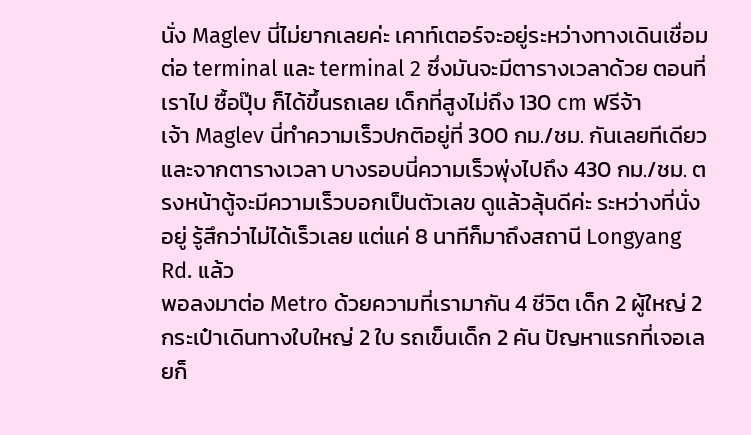นั่ง Maglev นี่ไม่ยากเลยค่ะ เคาท์เตอร์จะอยู่ระหว่างทางเดินเชื่อมต่อ terminal และ terminal 2 ซึ่งมันจะมีตารางเวลาด้วย ตอนที่เราไป ซื้อปุ๊บ ก็ได้ขึ้นรถเลย เด็กที่สูงไม่ถึง 130 cm ฟรีจ้า
เจ้า Maglev นี่ทำความเร็วปกติอยู่ที่ 300 กม./ชม. กันเลยทีเดียว และจากตารางเวลา บางรอบนี่ความเร็วพุ่งไปถึง 430 กม./ชม. ตรงหน้าตู้จะมีความเร็วบอกเป็นตัวเลข ดูแล้วลุ้นดีค่ะ ระหว่างที่นั่งอยู่ รู้สึกว่าไม่ได้เร็วเลย แต่แค่ 8 นาทีก็มาถึงสถานี Longyang Rd. แล้ว
พอลงมาต่อ Metro ด้วยความที่เรามากัน 4 ชีวิต เด็ก 2 ผู้ใหญ่ 2 กระเป๋าเดินทางใบใหญ่ 2 ใบ รถเข็นเด็ก 2 คัน ปัญหาแรกที่เจอเลยก็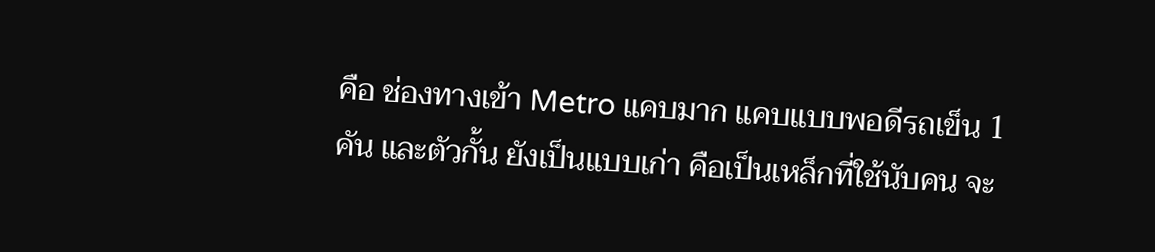คือ ช่องทางเข้า Metro แคบมาก แคบแบบพอดีรถเข็น 1 คัน และตัวกั้น ยังเป็นแบบเก่า คือเป็นเหล็กที่ใช้นับคน จะ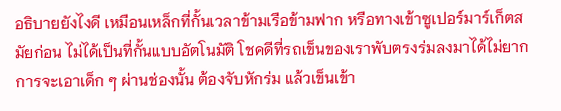อธิบายยังไงดี เหมือนเหล็กที่กั้นเวลาข้ามเรือข้ามฟาก หรือทางเข้าซูเปอร์มาร์เก็ตสมัยก่อน ไม่ได้เป็นที่กั้นแบบอัตโนมัติ โชคดีที่รถเข็นของเราพับตรงร่มลงมาได้ไม่ยาก การจะเอาเด็ก ๆ ผ่านช่องนั้น ต้องจับหักร่ม แล้วเข็นเข้า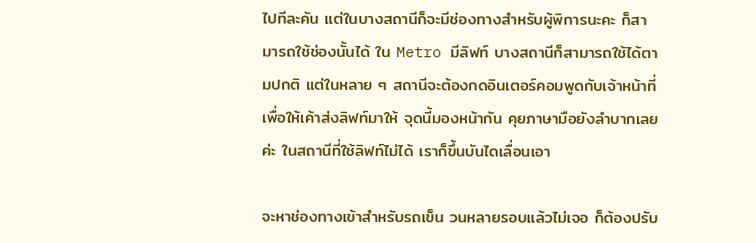ไปทีละคัน แต่ในบางสถานีก็จะมีช่องทางสำหรับผู้พิการนะคะ ก็สามารถใช้ช่องนั้นได้ ใน Metro มีลิฟท์ บางสถานีก็สามารถใช้ได้ตามปกติ แต่ในหลาย ๆ สถานีจะต้องกดอินเตอร์คอมพูดกับเจ้าหน้าที่เพื่อให้เค้าส่งลิฟท์มาให้ จุดนี้มองหน้ากัน คุยภาษามือยังลำบากเลยค่ะ ในสถานีที่ใช้ลิฟท์ไม่ได้ เราก็ขึ้นบันไดเลื่อนเอา

จะหาช่องทางเข้าสำหรับรถเข็น วนหลายรอบแล้วไม่เจอ ก็ต้องปรับ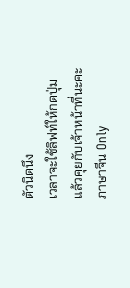ตัวนิดนึง
เวลาจะใช้ลิฟท์ให้กดปุ่มแล้วคุยกับเจ้าหน้าที่นะคะ ภาษาจีน Only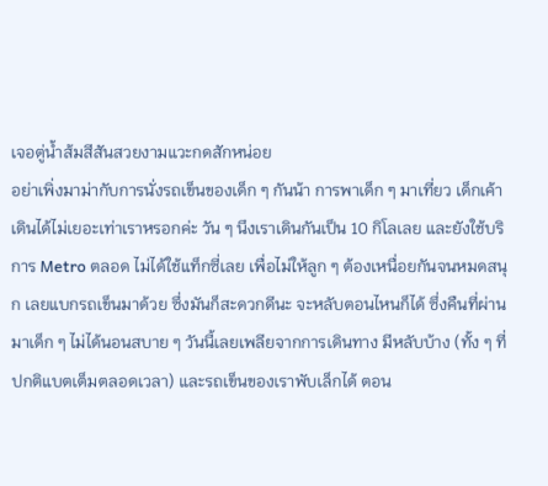เจอตู่น้ำส้มสีสันสวยงามแวะกดสักหน่อย
อย่าเพิ่งมาม่ากับการนั่งรถเข็นของเด็ก ๆ กันน้า การพาเด็ก ๆ มาเที่ยว เด็กเค้าเดินได้ไม่เยอะเท่าเราหรอกค่ะ วัน ๆ นึงเราเดินกันเป็น 10 กิโลเลย และยังใช้บริการ Metro ตลอด ไม่ได้ใช้แท็กซี่เลย เพื่อไม่ให้ลูก ๆ ต้องเหนื่อยกันจนหมดสนุก เลยแบกรถเข็นมาด้วย ซึ่งมันก็สะดวกดีนะ จะหลับตอนไหนก็ได้ ซึ่งคืนที่ผ่านมาเด็ก ๆ ไม่ได้นอนสบาย ๆ วันนี้เลยเพลียจากการเดินทาง มีหลับบ้าง (ทั้ง ๆ ที่ปกติแบตเต็มตลอดเวลา) และรถเข็นของเราพับเล็กได้ ตอน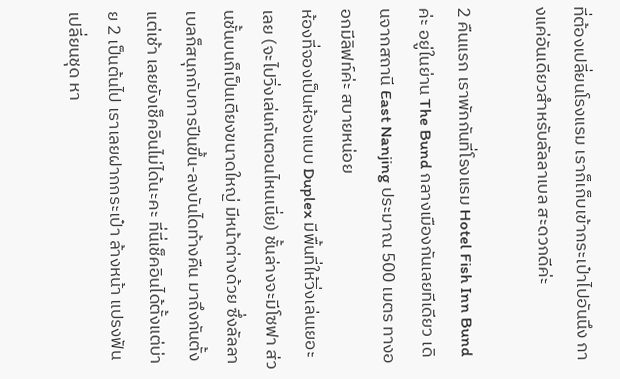ที่ต้องเปลี่ยนโรงแรม เราก็เก็บเข้ากระเป๋าไปอันนึง กางแค่อันเดียวสำหรับลัลลาเบล สะดวกดีค่ะ

2 คืนแรก เราพักกันที่โรงแรม Hotel Fish Inn Bund ค่ะ อยู่ในย่าน The Bund กลางเมืองกันเลยทีเดียว เดินจากสถานี East Nanjing ประมาณ 500 เมตร ทางออกมีลิฟท์ค่ะ สบายหน่อย
ห้องที่จองเป็นห้องแบบ Duplex มีพื้นที่ให้วิ่งเล่นเยอะเลย (จะไปวิ่งเล่นกันตอนไหนเนี่ย) ชั้นล่างจะมีโซฟา ส่วนชั้นบนก็เป็นเตียงขนาดใหญ่ มีหน้าต่างด้วย ซึ่งลัลลาเบลก็สนุกกับการปีนขึ้น-ลงบันไดท้างคืน มาถึงกันตั้งแต่เช้า เลยยังเช็คอินไม่ได้นะคะ ที่นี่เช็คอินได้ตั้งแต่บ่าย 2 เป็นต้นไป เราเลยฝากกระเป๋า ล้างหน้า แปรงฟัน เปลี่ยนชุด หา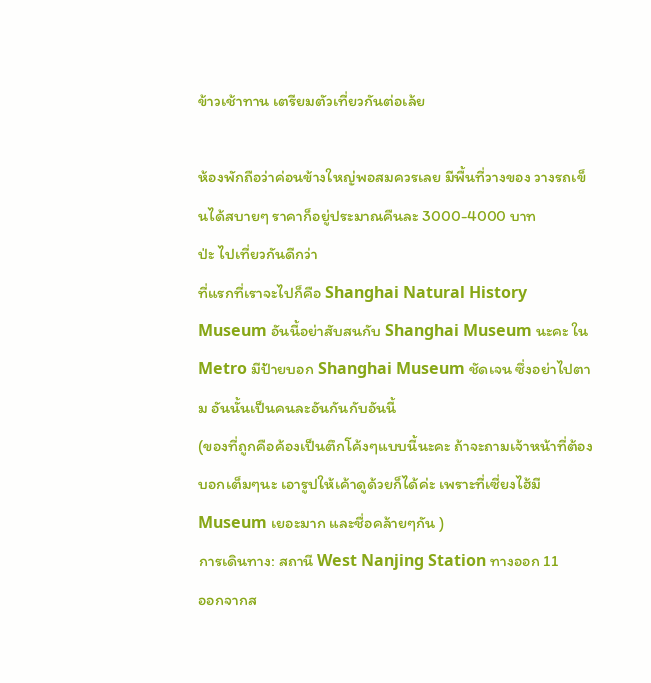ข้าวเช้าทาน เตรียมตัวเที่ยวกันต่อเล้ย

ห้องพักถือว่าค่อนข้างใหญ่พอสมควรเลย มีพื้นที่วางของ วางรถเข็นได้สบายๆ ราคาก็อยู่ประมาณคืนละ 3000-4000 บาท
ป่ะ ไปเที่ยวกันดีกว่า
ที่แรกที่เราจะไปก็คือ Shanghai Natural History Museum อันนี้อย่าสับสนกับ Shanghai Museum นะคะ ใน Metro มีป้ายบอก Shanghai Museum ชัดเจน ซึ่งอย่าไปตาม อันนั้นเป็นคนละอันกันกับอันนี้
(ของที่ถูกคือค้องเป็นตึกโค้งๆแบบนี้นะคะ ถ้าจะถามเจ้าหน้าที่ต้องบอกเต็มๆนะ เอารูปให้เค้าดูด้วยก็ได้ค่ะ เพราะที่เซี่ยงไฮ้มี
Museum เยอะมาก และชื่อคล้ายๆกัน )
การเดินทาง: สถานี West Nanjing Station ทางออก 11
ออกจากส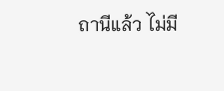ถานีแล้ว ไม่มี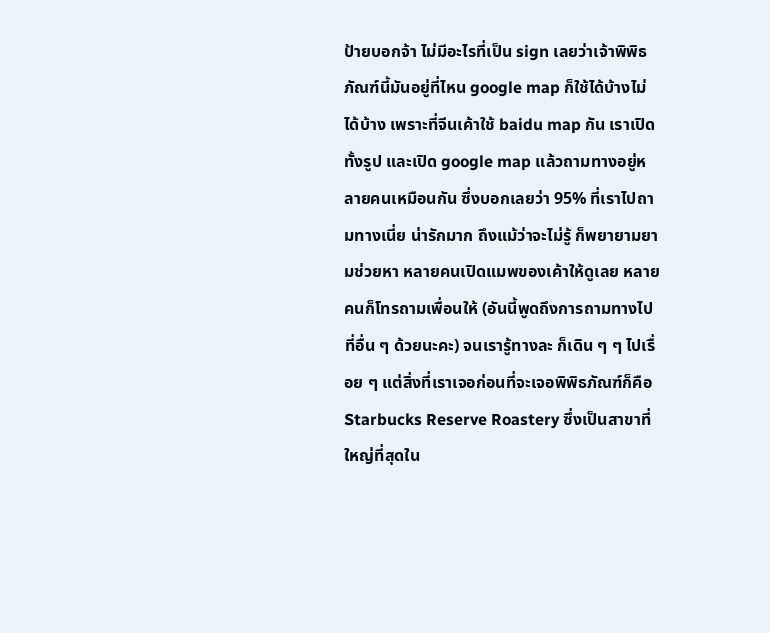ป้ายบอกจ้า ไม่มีอะไรที่เป็น sign เลยว่าเจ้าพิพิธภัณฑ์นี้มันอยู่ที่ไหน google map ก็ใช้ได้บ้างไม่ได้บ้าง เพราะที่จีนเค้าใช้ baidu map กัน เราเปิดทั้งรูป และเปิด google map แล้วถามทางอยู่หลายคนเหมือนกัน ซึ่งบอกเลยว่า 95% ที่เราไปถามทางเนี่ย น่ารักมาก ถึงแม้ว่าจะไม่รู้ ก็พยายามยามช่วยหา หลายคนเปิดแมพของเค้าให้ดูเลย หลายคนก็โทรถามเพื่อนให้ (อันนี้พูดถึงการถามทางไปที่อื่น ๆ ด้วยนะคะ) จนเรารู้ทางละ ก็เดิน ๆ ๆ ไปเรื่อย ๆ แต่สิ่งที่เราเจอก่อนที่จะเจอพิพิธภัณฑ์ก็คือ Starbucks Reserve Roastery ซึ่งเป็นสาขาที่ใหญ่ที่สุดใน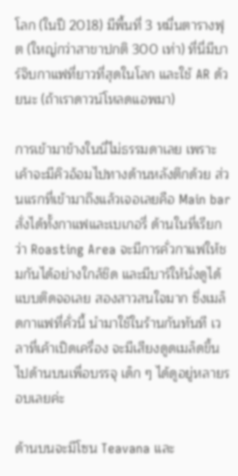โลก (ในปี 2018) มีพื้นที่ 3 หมื่นตารางฟุต (ใหญ่กว่าสาขาปกติ 300 เท่า) ที่นี่มีบาร์จิบกาแฟที่ยาวที่สุดในโลก และใช้ AR ด้วยนะ (ถ้าเราดาวน์โหลดแอพมา)

การเข้ามาข้างในนี่ไม่ธรรมดาเลย เพราะเค้าจะมีคิวอ้อมไปทางด้านหลังตึกด้วย ส่วนแรกที่เข้ามาถึงแล้วเจอเลยคือ Main bar สั่งได้ทั้งกาแฟและเบเกอรี่ ด้านในที่เรียกว่า Roasting Area จะมีการคั่วกาแฟให้ชมกันได้อย่างใกล้ชิด และมีบาร์ให้นั่งดูได้แบบติดจอเลย สองสาวสนใจมาก ซึ่งเมล็ดกาแฟที่คั่วนี้ นำมาใช้ในร้านกันทันที เวลาที่เค้าเปิดเครื่อง จะมีเสียงดูดเมล็ดขึ้นไปด้านบนเพื่อบรรจุ เด็ก ๆ ได้ดูอยู่หลายรอบเลยค่ะ

ด้านบนจะมีโซน Teavana และ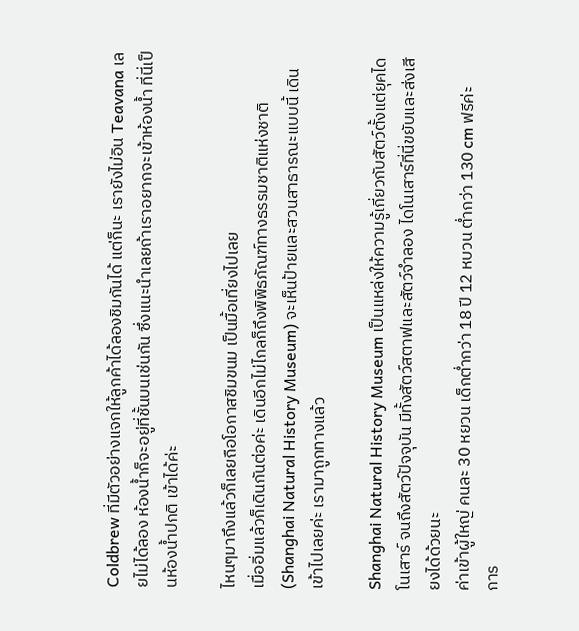Coldbrew ที่มีตัวอย่างแจกให้ลูกค้าได้ลองชิมกันได้ แต่ก็นะ เรายังไม่อิน Teavana เลยไม่ได้ลอง ห้องน้ำก็จะอยู่ที่ชั้นบนเช่นกัน ซึ่งแนะนำเลยถ้าเราอยากจะเข้าห้องน้ำ ที่นี่เป็นห้องน้ำปกติ เข้าได้ค่ะ

ไหนๆมาถึงแล้วก็เลยถือโอกาสชิมขนม เป็นมื้อเที่ยงไปเลย
เมื่ออิ่มแล้วก็เดินกันต่อค่ะ เดินอีกไม่ไกลก็ถึงพิพิธภัณฑ์ทางธรรมชาติแห่งชาติ (Shanghai Natural History Museum) จะเห็นป้ายและสวนสาธารณะแบบนี้ เดินเข้าไปเลยค่ะ เรามาถูกทางแล้ว

Shanghai Natural History Museum เป็นแหล่งให้ความรู้เกี่ยวกับสัตว์ตั้งแต่ยุคไดโนเสาร์ จนถึงสัตว์ปัจจุบัน มีทั้งสัตว์สตาฟและสัตว์จำลอง ไดโนเสาร์ที่นี่ขยับและส่งเสียงได้ด้วยนะ
ค่าเข้าผู้ใหญ่ คนละ 30 หยวน เด็กต่ำกว่า 18 ปี 12 หบวน ต่ำกว่า 130 cm ฟรีค่ะ
การ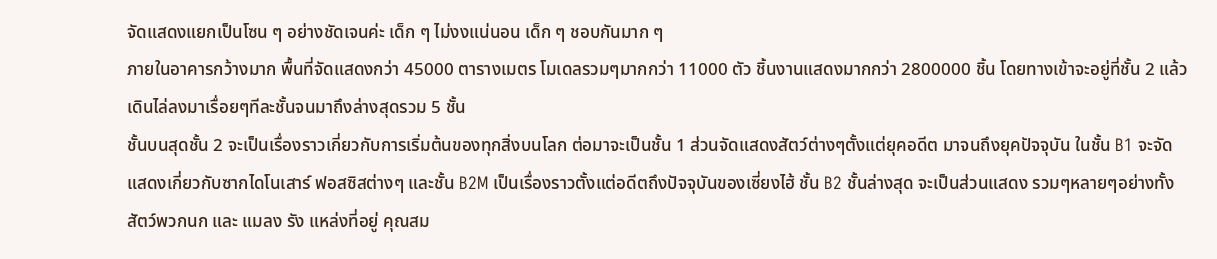จัดแสดงแยกเป็นโซน ๆ อย่างชัดเจนค่ะ เด็ก ๆ ไม่งงแน่นอน เด็ก ๆ ชอบกันมาก ๆ
ภายในอาคารกว้างมาก พื้นที่จัดแสดงกว่า 45000 ตารางเมตร โมเดลรวมๆมากกว่า 11000 ตัว ชิ้นงานแสดงมากกว่า 2800000 ชิ้น โดยทางเข้าจะอยู่ที่ชั้น 2 แล้วเดินไล่ลงมาเรื่อยๆทีละชั้นจนมาถึงล่างสุดรวม 5 ชั้น
ชั้นบนสุดชั้น 2 จะเป็นเรื่องราวเกี่ยวกับการเริ่มต้นของทุกสิ่งบนโลก ต่อมาจะเป็นชั้น 1 ส่วนจัดแสดงสัตว์ต่างๆตั้งแต่ยุคอดีต มาจนถึงยุคปัจจุบัน ในชั้น B1 จะจัดแสดงเกี่ยวกับซากไดโนเสาร์ ฟอสซิสต่างๆ และชั้น B2M เป็นเรื่องราวตั้งแต่อดีตถึงปัจจุบันของเซี่ยงไฮ้ ชั้น B2 ชั้นล่างสุด จะเป็นส่วนแสดง รวมๆหลายๆอย่างทั้งสัตว์พวกนก และ แมลง รัง แหล่งที่อยู่ คุณสม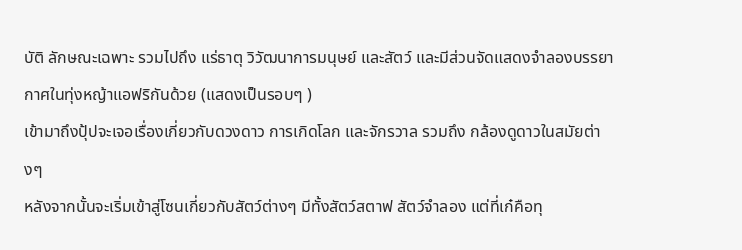บัติ ลักษณะเฉพาะ รวมไปถึง แร่ธาตุ วิวัฒนาการมนุษย์ และสัตว์ และมีส่วนจัดแสดงจำลองบรรยากาศในทุ่งหญ้าแอฟริกันด้วย (แสดงเป็นรอบๆ )
เข้ามาถึงปุ้ปจะเจอเรื่องเกี่ยวกับดวงดาว การเกิดโลก และจักรวาล รวมถึง กล้องดูดาวในสมัยต่างๆ
หลังจากนั้นจะเริ่มเข้าสู่โซนเกี่ยวกับสัตว์ต่างๆ มีทั้งสัตว์สตาฟ สัตว์จำลอง แต่ที่เก๋คือทุ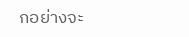กอย่างจะ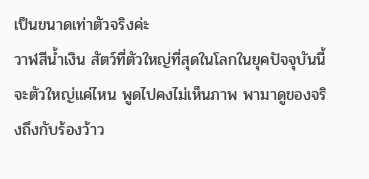เป็นขนาดเท่าตัวจริงค่ะ
วาฬสีน้ำเงิน สัตว์ที่ตัวใหญ่ที่สุดในโลกในยุคปัจจุบันนี้ จะตัวใหญ่แค่ไหน พูดไปคงไม่เห็นภาพ พามาดูของจริงถึงกับร้องว้าว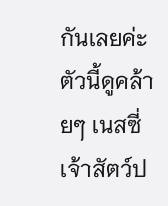กันเลยค่ะ
ตัวนี้ดูคล้ายๆ เนสซี่ เจ้าสัตว์ป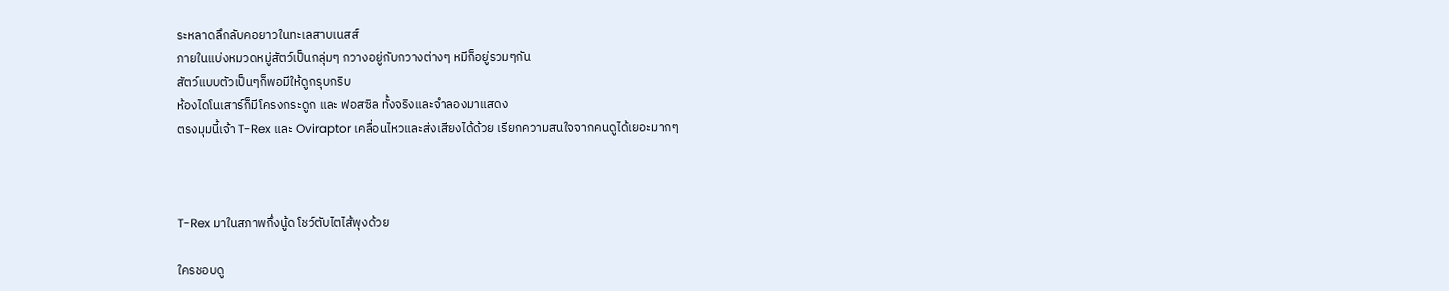ระหลาดลึกลับคอยาวในทะเลสาบเนสส์
ภายในแบ่งหมวดหมู่สัตว์เป็นกลุ่มๆ กวางอยู่กับกวางต่างๆ หมีก็อยู่รวมๆกัน
สัตว์แบบตัวเป็นๆก็พอมีให้ดูกรุบกริบ
ห้องไดโนเสาร์ก็มีโครงกระดูก และ ฟอสซิล ทั้งจริงและจำลองมาแสดง
ตรงมุมนี้เจ้า T-Rex และ Oviraptor เคลื่อนไหวและส่งเสียงได้ด้วย เรียกความสนใจจากคนดูได้เยอะมากๆ



T-Rex มาในสภาพกึ่งนู้ด โชว์ตับไตไส้พุงด้วย

ใครชอบดู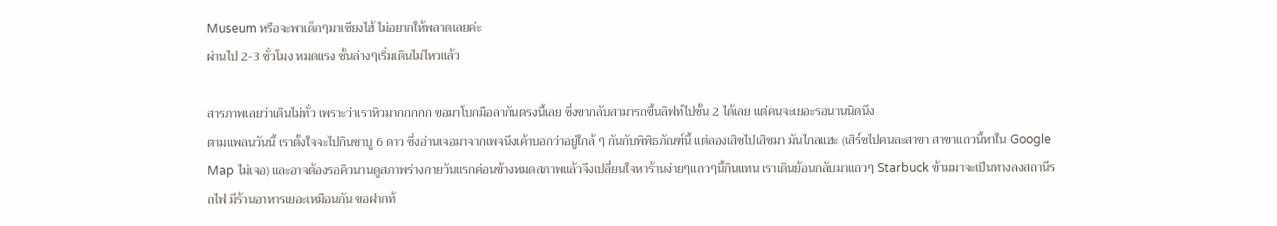Museum หรือจะพาเด็กๆมาเซียงไฮ้ ไม่อยากให้พลาดเลยค่ะ
ผ่านไป 2-3 ชั่วโมง หมดแรง ชั้นล่างๆเริ่มเดินไม่ไหวแล้ว

สารภาพเลยว่าเดินไม่ทั่ว เพราะว่าเราหิวมากกกกก ขอมาโบกมือลากันตรงนี้เลย ซึ่งขากลับสามารถขึ้นลิฟท์ไปชั้น 2 ได้เลย แต่คนจะเยอะรอนานนิดนึง
ตามแพลนวันนี้ เราตั้งใจจะไปกินชาบู 6 ดาว ซึ่งอ่านเจอมาจากเพจนึงเค้าบอกว่าอยู่ใกล้ ๆ กันกับพิพิธภัณฑ์นี้ แต่ลองเสิชไปเสิชมา มันไกลแฮะ (เสิร์ชไปคนละสาขา สาขาแถวนี้หาใน Google Map ไม่เจอ) และอาจต้องรอคิวนานดูสภาพร่างกายวันแรกค่อนข้างหมดสภาพแล้วจึงเปลี่ยนใจหาร้านง่ายๆแถวๆนี้กินแทน เราเดินย้อนกลับมาแถวๆ Starbuck ข้ามมาจะเป็นทางลงสถานีรถไฟ มีร้านอาหารเยอะเหมือนกัน ขอฝากท้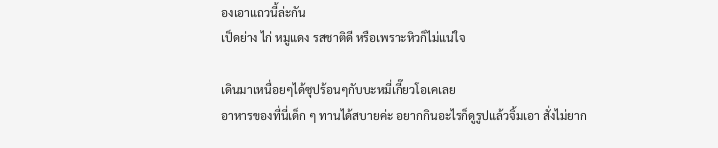องเอาแถวนี้ล่ะกัน
เป็ดย่าง ไก่ หมูแดง รสชาติดี หรือเพราะหิวก็ไม่แน่ใจ

เดินมาเหนื่อยๆได้ซุปร้อนๆกับบะหมี่เกี๊ยวโอเคเลย
อาหารของที่นี่เด็ก ๆ ทานได้สบายค่ะ อยากกินอะไรก็ดูรูปแล้วจิ้มเอา สั่งไม่ยาก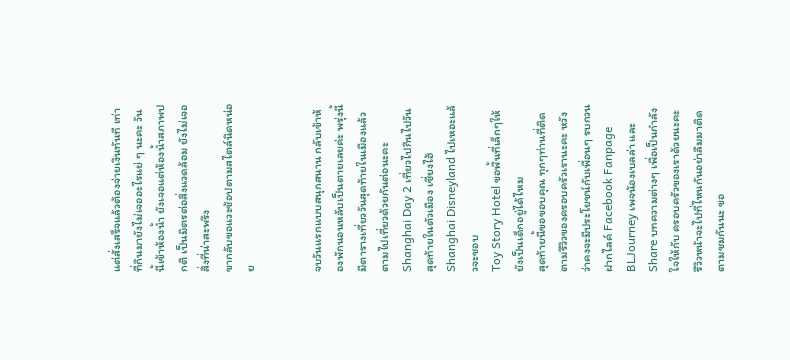แต่สั่งเสร็จแล้วต้องจ่ายเงินทันที เท่าที่กินมายังไม่เจออะไรแย่ ๆ นะคะ วันนี้เข้าห้องน้ำ ยังเจอแต่ห้องน้ำสภาพปกติ เป็นมิตรต่อสิ่งแวดล้อม ยังไม่เจอสิ่งที่น่าสะพรึง
ขากลับขอแวะช้อปตามสไตล์นิดหน่อย


จบวันแรกแบบสนุกสนาน กลับเข้าห้องพักนอนหลับเป็นตายเลยค่ะ พรุ่งนี้มีตารางเที่ยววันสุดท้ายในเมืองแล้ว ตามไปเที่ยวด้วยกันต่อนะคะ
Shanghai Day 2 เที่ยวไปกินไปวันสุดท้ายในตัวเมือง เซี่ยงไฮ้
Shanghai Disneyland ไปเหอะแล้วจะชอบ
Toy Story Hotel ขอพื้นที่เล็กๆให้ยังเป็นเด็กอยู่ได้ไหม
สุดท้ายนี้ขอขอบคุณ ทุกๆท่านที่ติดตามรีวิวของครอบครัวเรานะคะ หวังว่าคงจะมีประโยชน์กับเพื่อนๆ รบกวนฝากไลค์ Facebook Fanpage BLJourney เพจน้องเบลล่า และ Share บทความต่างๆ เพื่อเป็นกำลังใจให้กับ ครอบครัวของเราด้วยนะคะ รีวิวหน้าจะไปที่ไหนกันอย่าลืมมาติดตามชมกันนะ ขอ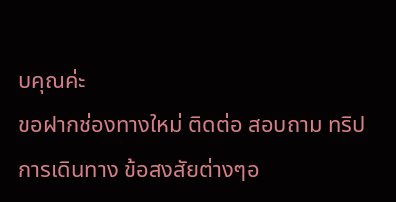บคุณค่ะ
ขอฝากช่องทางใหม่ ติดต่อ สอบถาม ทริปการเดินทาง ข้อสงสัยต่างๆอ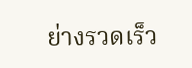ย่างรวดเร็ว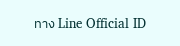ทาง Line Official ID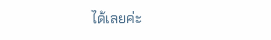ได้เลยค่ะ